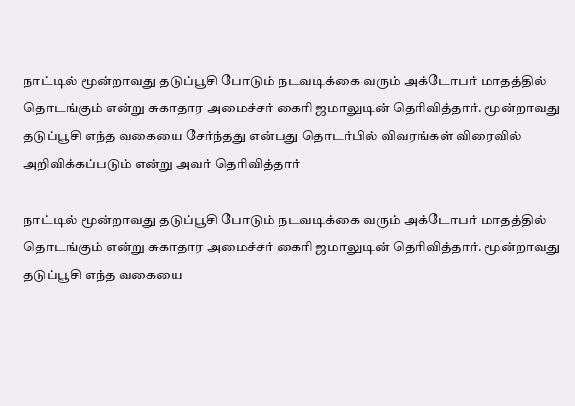நாட்டில் மூன்றாவது தடுப்பூசி போடும் நடவடிக்கை வரும் அக்டோபர் மாதத்தில் தொடங்கும் என்று சுகாதார அமைச்சர் கைரி ஜமாலுடின் தெரிவித்தார். மூன்றாவது தடுப்பூசி எந்த வகையை சேர்ந்தது என்பது தொடர்பில் விவரங்கள் விரைவில் அறிவிக்கப்படும் என்று அவர் தெரிவித்தார்

நாட்டில் மூன்றாவது தடுப்பூசி போடும் நடவடிக்கை வரும் அக்டோபர் மாதத்தில் தொடங்கும் என்று சுகாதார அமைச்சர் கைரி ஜமாலுடின் தெரிவித்தார். மூன்றாவது தடுப்பூசி எந்த வகையை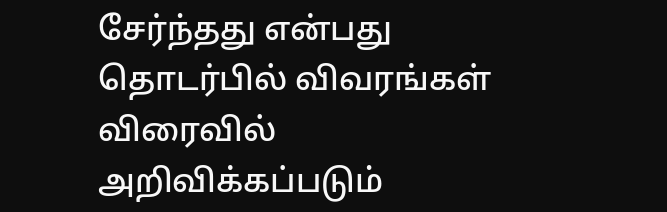சேர்ந்தது என்பது தொடர்பில் விவரங்கள் விரைவில் அறிவிக்கப்படும்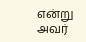என்று அவர்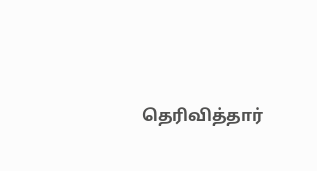தெரிவித்தார்